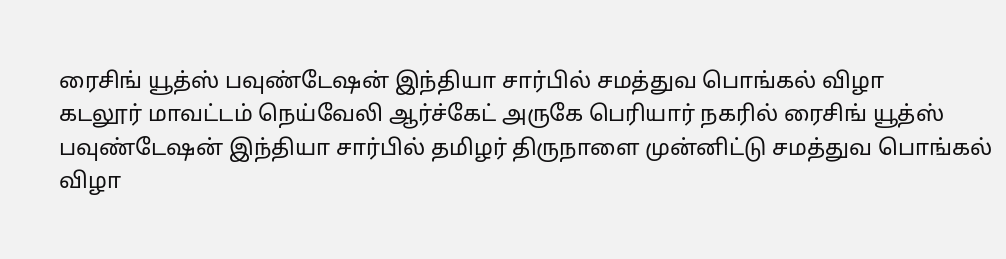ரைசிங் யூத்ஸ் பவுண்டேஷன் இந்தியா சார்பில் சமத்துவ பொங்கல் விழா
கடலூர் மாவட்டம் நெய்வேலி ஆர்ச்கேட் அருகே பெரியார் நகரில் ரைசிங் யூத்ஸ் பவுண்டேஷன் இந்தியா சார்பில் தமிழர் திருநாளை முன்னிட்டு சமத்துவ பொங்கல் விழா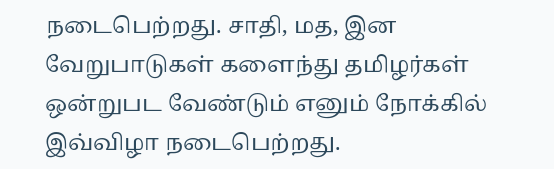நடைபெற்றது. சாதி, மத, இன வேறுபாடுகள் களைந்து தமிழர்கள் ஒன்றுபட வேண்டும் எனும் நோக்கில் இவ்விழா நடைபெற்றது.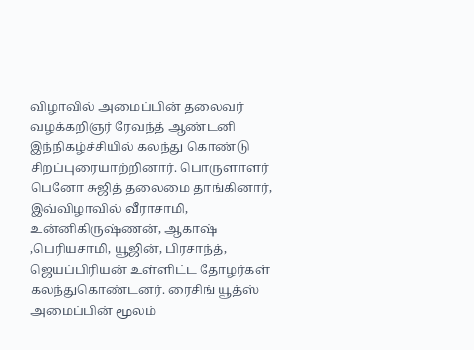விழாவில் அமைப்பின் தலைவர் வழக்கறிஞர் ரேவந்த் ஆண்டனி இந்நிகழ்ச்சியில் கலந்து கொண்டு சிறப்புரையாற்றினார். பொருளாளர் பெனோ சுஜித் தலைமை தாங்கினார், இவ்விழாவில் வீராசாமி, உன்னிகிருஷ்ணன், ஆகாஷ் ,பெரியசாமி, யூஜின், பிரசாந்த், ஜெயப்பிரியன் உள்ளிட்ட தோழர்கள் கலந்துகொண்டனர். ரைசிங் யூத்ஸ் அமைப்பின் மூலம்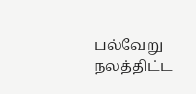பல்வேறு நலத்திட்ட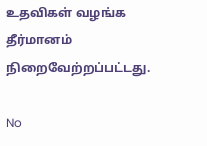உதவிகள் வழங்க தீர்மானம் நிறைவேற்றப்பட்டது.

No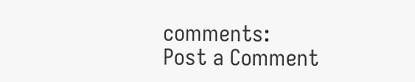comments:
Post a Comment